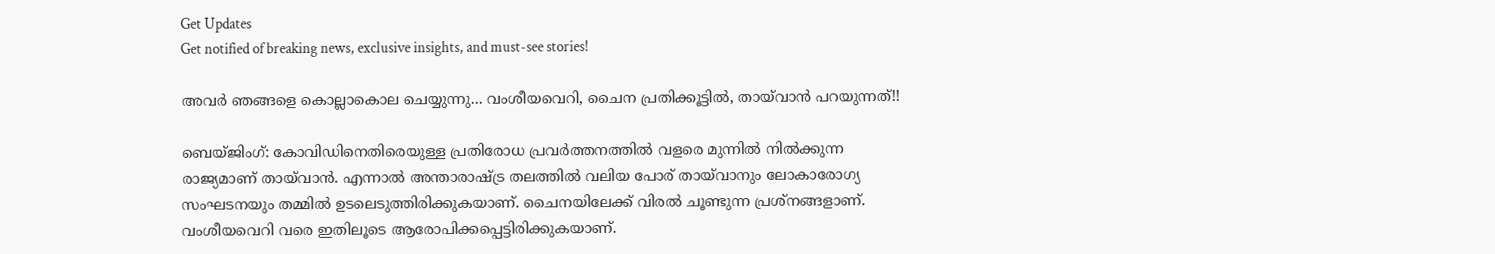Get Updates
Get notified of breaking news, exclusive insights, and must-see stories!

അവര്‍ ഞങ്ങളെ കൊല്ലാകൊല ചെയ്യുന്നു... വംശീയവെറി, ചൈന പ്രതിക്കൂട്ടില്‍, തായ്‌വാന്‍ പറയുന്നത്!!

ബെയ്ജിംഗ്: കോവിഡിനെതിരെയുള്ള പ്രതിരോധ പ്രവര്‍ത്തനത്തില്‍ വളരെ മുന്നില്‍ നില്‍ക്കുന്ന രാജ്യമാണ് തായ്‌വാന്‍. എന്നാല്‍ അന്താരാഷ്ട്ര തലത്തില്‍ വലിയ പോര് തായ്‌വാനും ലോകാരോഗ്യ സംഘടനയും തമ്മില്‍ ഉടലെടുത്തിരിക്കുകയാണ്. ചൈനയിലേക്ക് വിരല്‍ ചൂണ്ടുന്ന പ്രശ്‌നങ്ങളാണ്. വംശീയവെറി വരെ ഇതിലൂടെ ആരോപിക്കപ്പെട്ടിരിക്കുകയാണ്.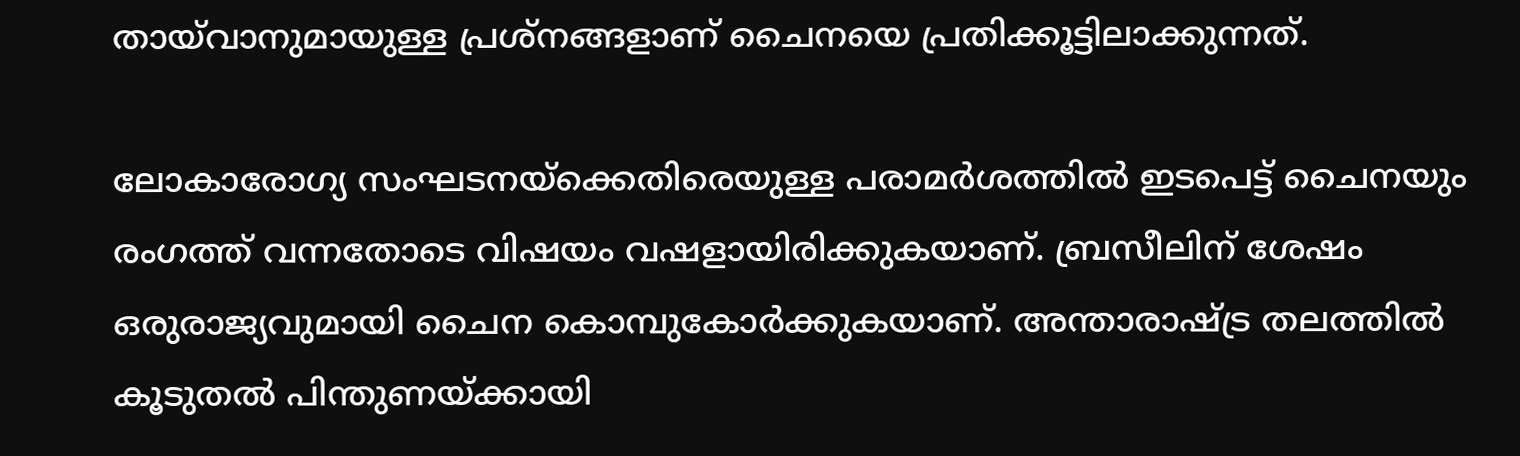തായ്‌വാനുമായുള്ള പ്രശ്‌നങ്ങളാണ് ചൈനയെ പ്രതിക്കൂട്ടിലാക്കുന്നത്.

ലോകാരോഗ്യ സംഘടനയ്‌ക്കെതിരെയുള്ള പരാമര്‍ശത്തില്‍ ഇടപെട്ട് ചൈനയും രംഗത്ത് വന്നതോടെ വിഷയം വഷളായിരിക്കുകയാണ്. ബ്രസീലിന് ശേഷം ഒരുരാജ്യവുമായി ചൈന കൊമ്പുകോര്‍ക്കുകയാണ്. അന്താരാഷ്ട്ര തലത്തില്‍ കൂടുതല്‍ പിന്തുണയ്ക്കായി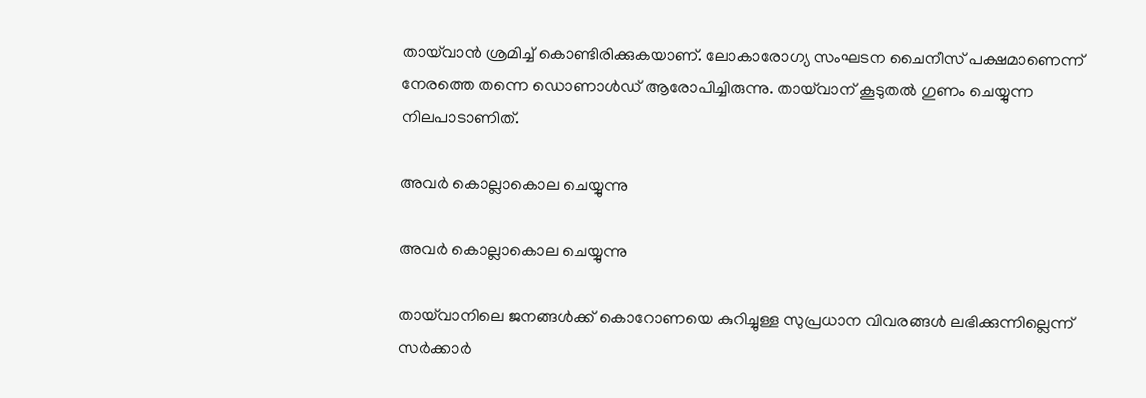തായ്‌വാന്‍ ശ്രമിച്ച് കൊണ്ടിരിക്കുകയാണ്. ലോകാരോഗ്യ സംഘടന ചൈനീസ് പക്ഷമാണെന്ന് നേരത്തെ തന്നെ ഡൊണാള്‍ഡ് ആരോപിച്ചിരുന്നു. തായ്‌വാന് കൂടുതല്‍ ഗുണം ചെയ്യുന്ന നിലപാടാണിത്.

അവര്‍ കൊല്ലാകൊല ചെയ്യുന്നു

അവര്‍ കൊല്ലാകൊല ചെയ്യുന്നു

തായ്‌വാനിലെ ജനങ്ങള്‍ക്ക് കൊറോണയെ കുറിച്ചുള്ള സുപ്രധാന വിവരങ്ങള്‍ ലഭിക്കുന്നില്ലെന്ന് സര്‍ക്കാര്‍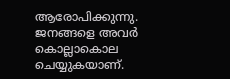ആരോപിക്കുന്നു. ജനങ്ങളെ അവര്‍ കൊല്ലാകൊല ചെയ്യുകയാണ്.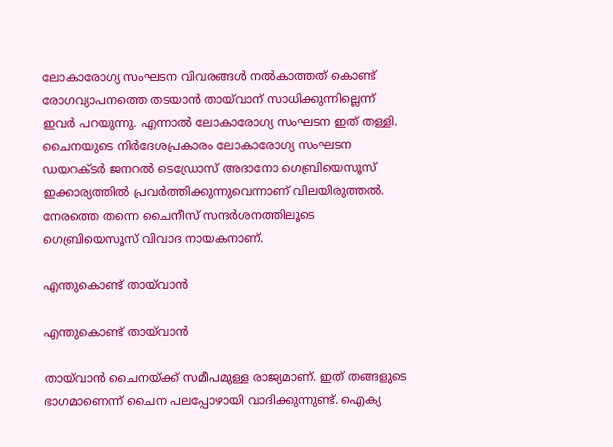ലോകാരോഗ്യ സംഘടന വിവരങ്ങള്‍ നല്‍കാത്തത് കൊണ്ട് രോഗവ്യാപനത്തെ തടയാന്‍ തായ്‌വാന് സാധിക്കുന്നില്ലെന്ന് ഇവര്‍ പറയുന്നു. എന്നാല്‍ ലോകാരോഗ്യ സംഘടന ഇത് തള്ളി. ചൈനയുടെ നിര്‍ദേശപ്രകാരം ലോകാരോഗ്യ സംഘടന ഡയറക്ടര്‍ ജനറല്‍ ടെഡ്രോസ് അദാനോ ഗെബ്രിയെസൂസ് ഇക്കാര്യത്തില്‍ പ്രവര്‍ത്തിക്കുന്നുവെന്നാണ് വിലയിരുത്തല്‍. നേരത്തെ തന്നെ ചൈനീസ് സന്ദര്‍ശനത്തിലൂടെ ഗെബ്രിയെസൂസ് വിവാദ നായകനാണ്.

എന്തുകൊണ്ട് തായ്‌വാന്‍

എന്തുകൊണ്ട് തായ്‌വാന്‍

തായ്‌വാന്‍ ചൈനയ്ക്ക് സമീപമുള്ള രാജ്യമാണ്. ഇത് തങ്ങളുടെ ഭാഗമാണെന്ന് ചൈന പലപ്പോഴായി വാദിക്കുന്നുണ്ട്. ഐക്യ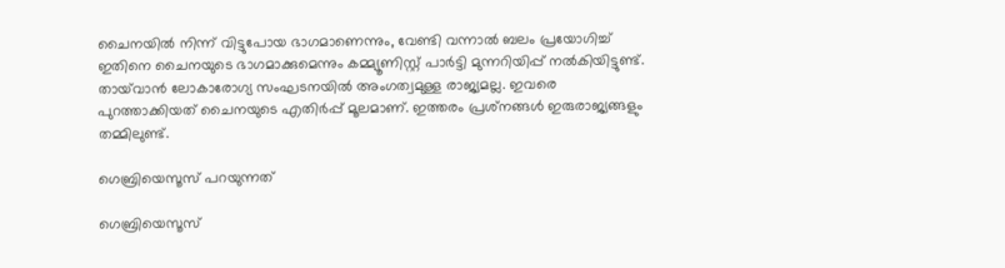ചൈനയില്‍ നിന്ന് വിട്ടുപോയ ഭാഗമാണെന്നും, വേണ്ടി വന്നാല്‍ ബലം പ്രയോഗിച്ച് ഇതിനെ ചൈനയുടെ ഭാഗമാക്കുമെന്നും കമ്മ്യൂണിസ്റ്റ് പാര്‍ട്ടി മുന്നറിയിപ്പ് നല്‍കിയിട്ടുണ്ട്. തായ്‌വാന്‍ ലോകാരോഗ്യ സംഘടനയില്‍ അംഗത്വമുള്ള രാജ്യമല്ല. ഇവരെ പുറത്താക്കിയത് ചൈനയുടെ എതിര്‍പ്പ് മൂലമാണ്. ഇത്തരം പ്രശ്‌നങ്ങള്‍ ഇരുരാജ്യങ്ങളും തമ്മിലുണ്ട്.

ഗെബ്രിയെസൂസ് പറയുന്നത്

ഗെബ്രിയെസൂസ്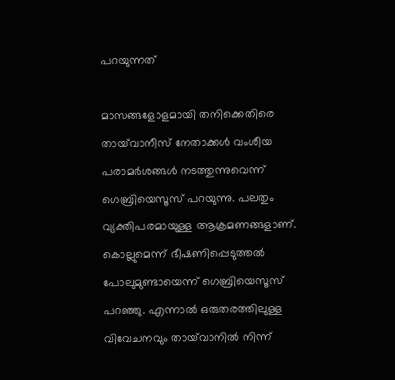പറയുന്നത്

മാസങ്ങളോളമായി തനിക്കെതിരെ തായ്‌വാനീസ് നേതാക്കള്‍ വംശീയ പരാമര്‍ശങ്ങള്‍ നടത്തുന്നുവെന്ന് ഗെബ്രിയെസൂസ് പറയുന്നു. പലതും വ്യക്തിപരമായുള്ള ആക്രമണങ്ങളാണ്. കൊല്ലുമെന്ന് ഭീഷണിപ്പെടുത്തല്‍ പോലുമുണ്ടായെന്ന് ഗെബ്രിയെസൂസ് പറഞ്ഞു. എന്നാല്‍ ഒരുതരത്തിലുള്ള വിവേചനവും തായ്‌വാനില്‍ നിന്ന്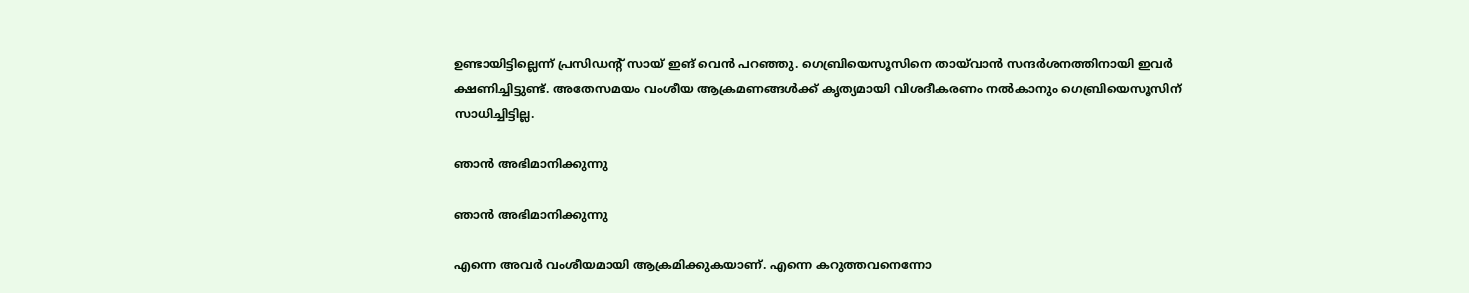ഉണ്ടായിട്ടില്ലെന്ന് പ്രസിഡന്റ് സായ് ഇങ് വെന്‍ പറഞ്ഞു. ഗെബ്രിയെസൂസിനെ തായ്‌വാന്‍ സന്ദര്‍ശനത്തിനായി ഇവര്‍ ക്ഷണിച്ചിട്ടുണ്ട്. അതേസമയം വംശീയ ആക്രമണങ്ങള്‍ക്ക് കൃത്യമായി വിശദീകരണം നല്‍കാനും ഗെബ്രിയെസൂസിന് സാധിച്ചിട്ടില്ല.

ഞാന്‍ അഭിമാനിക്കുന്നു

ഞാന്‍ അഭിമാനിക്കുന്നു

എന്നെ അവര്‍ വംശീയമായി ആക്രമിക്കുകയാണ്. എന്നെ കറുത്തവനെന്നോ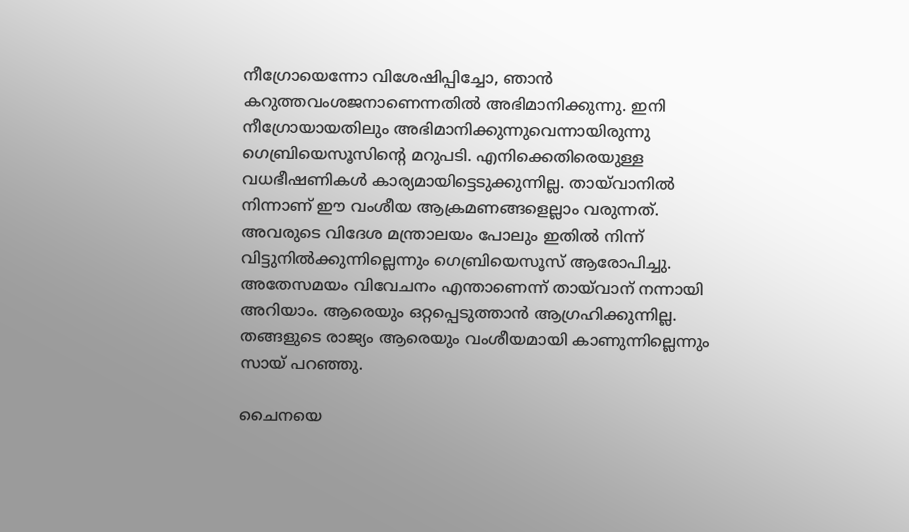നീഗ്രോയെന്നോ വിശേഷിപ്പിച്ചോ, ഞാന്‍ കറുത്തവംശജനാണെന്നതില്‍ അഭിമാനിക്കുന്നു. ഇനി നീഗ്രോയായതിലും അഭിമാനിക്കുന്നുവെന്നായിരുന്നു ഗെബ്രിയെസൂസിന്റെ മറുപടി. എനിക്കെതിരെയുള്ള വധഭീഷണികള്‍ കാര്യമായിട്ടെടുക്കുന്നില്ല. തായ്‌വാനില്‍ നിന്നാണ് ഈ വംശീയ ആക്രമണങ്ങളെല്ലാം വരുന്നത്. അവരുടെ വിദേശ മന്ത്രാലയം പോലും ഇതില്‍ നിന്ന് വിട്ടുനില്‍ക്കുന്നില്ലെന്നും ഗെബ്രിയെസൂസ് ആരോപിച്ചു. അതേസമയം വിവേചനം എന്താണെന്ന് തായ്‌വാന് നന്നായി അറിയാം. ആരെയും ഒറ്റപ്പെടുത്താന്‍ ആഗ്രഹിക്കുന്നില്ല. തങ്ങളുടെ രാജ്യം ആരെയും വംശീയമായി കാണുന്നില്ലെന്നും സായ് പറഞ്ഞു.

ചൈനയെ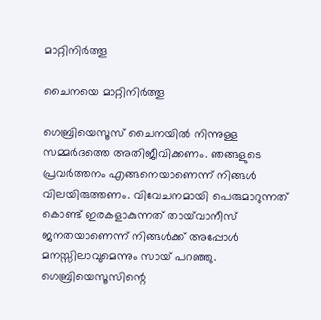മാറ്റിനിര്‍ത്തൂ

ചൈനയെ മാറ്റിനിര്‍ത്തൂ

ഗെബ്രിയെസൂസ് ചൈനയില്‍ നിന്നുള്ള സമ്മര്‍ദത്തെ അതിജീവിക്കണം. ഞങ്ങളുടെ പ്രവര്‍ത്തനം എങ്ങനെയാണെന്ന് നിങ്ങള്‍ വിലയിരുത്തണം. വിവേചനമായി പെരുമാറുന്നത് കൊണ്ട് ഇരകളാകുന്നത് തായ്‌വാനീസ് ജനതയാണെന്ന് നിങ്ങള്‍ക്ക് അപ്പോള്‍ മനസ്സിലാവുമെന്നും സായ് പറഞ്ഞു. ഗെബ്രിയെസൂസിന്റെ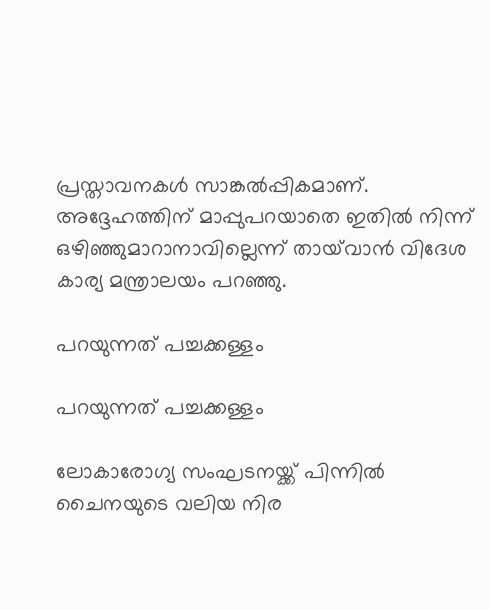പ്രസ്താവനകള്‍ സാങ്കല്‍പ്പികമാണ്. അദ്ദേഹത്തിന് മാപ്പുപറയാതെ ഇതില്‍ നിന്ന് ഒഴിഞ്ഞുമാറാനാവില്ലെന്ന് തായ്‌വാന്‍ വിദേശ കാര്യ മന്ത്രാലയം പറഞ്ഞു.

പറയുന്നത് പച്ചക്കള്ളം

പറയുന്നത് പച്ചക്കള്ളം

ലോകാരോഗ്യ സംഘടനയ്ക്ക് പിന്നില്‍ ചൈനയുടെ വലിയ നിര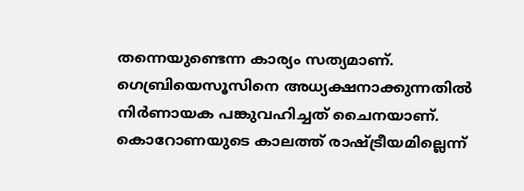തന്നെയുണ്ടെന്ന കാര്യം സത്യമാണ്. ഗെബ്രിയെസൂസിനെ അധ്യക്ഷനാക്കുന്നതില്‍ നിര്‍ണായക പങ്കുവഹിച്ചത് ചൈനയാണ്. കൊറോണയുടെ കാലത്ത് രാഷ്ട്രീയമില്ലെന്ന്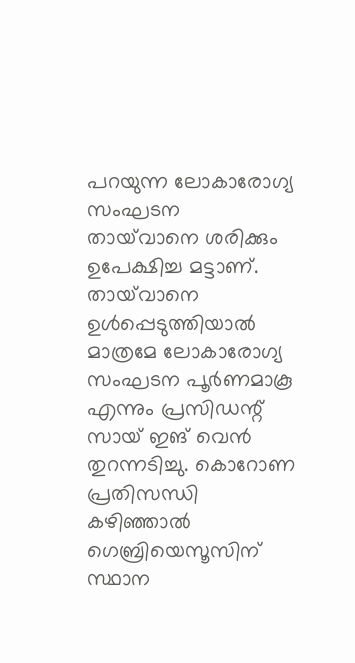പറയുന്ന ലോകാരോഗ്യ സംഘടന തായ്‌വാനെ ശരിക്കും ഉപേക്ഷിച്ച മട്ടാണ്. തായ്‌വാനെ ഉള്‍പ്പെടുത്തിയാല്‍ മാത്രമേ ലോകാരോഗ്യ സംഘടന പൂര്‍ണമാകൂ എന്നും പ്രസിഡന്റ് സായ് ഇങ് വെന്‍ തുറന്നടിച്ചു. കൊറോണ പ്രതിസന്ധി കഴിഞ്ഞാല്‍ ഗെബ്രിയെസൂസിന് സ്ഥാന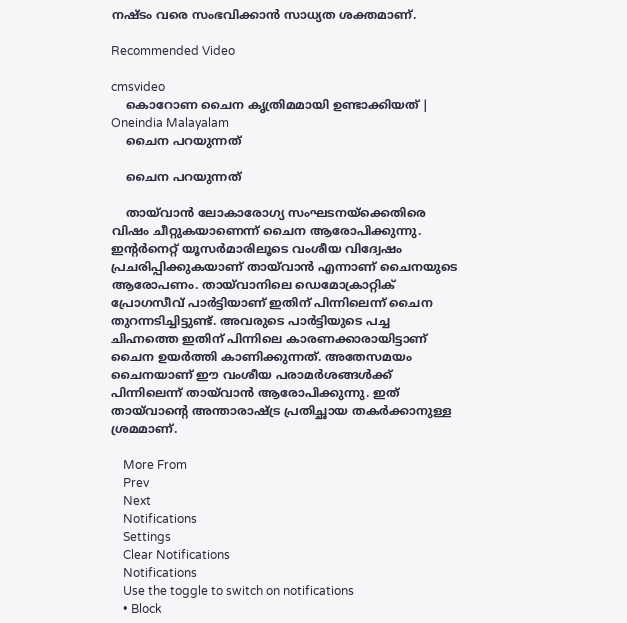നഷ്ടം വരെ സംഭവിക്കാന്‍ സാധ്യത ശക്തമാണ്.

Recommended Video

cmsvideo
    കൊറോണ ചൈന കൃത്രിമമായി ഉണ്ടാക്കിയത് | Oneindia Malayalam
    ചൈന പറയുന്നത്

    ചൈന പറയുന്നത്

    തായ്‌വാന്‍ ലോകാരോഗ്യ സംഘടനയ്‌ക്കെതിരെ വിഷം ചീറ്റുകയാണെന്ന് ചൈന ആരോപിക്കുന്നു. ഇന്റര്‍നെറ്റ് യൂസര്‍മാരിലൂടെ വംശീയ വിദ്വേഷം പ്രചരിപ്പിക്കുകയാണ് തായ്‌വാന്‍ എന്നാണ് ചൈനയുടെ ആരോപണം. തായ്‌വാനിലെ ഡെമോക്രാറ്റിക് പ്രോഗസീവ് പാര്‍ട്ടിയാണ് ഇതിന് പിന്നിലെന്ന് ചൈന തുറന്നടിച്ചിട്ടുണ്ട്. അവരുടെ പാര്‍ട്ടിയുടെ പച്ച ചിഹ്നത്തെ ഇതിന് പിന്നിലെ കാരണക്കാരായിട്ടാണ് ചൈന ഉയര്‍ത്തി കാണിക്കുന്നത്. അതേസമയം ചൈനയാണ് ഈ വംശീയ പരാമര്‍ശങ്ങള്‍ക്ക് പിന്നിലെന്ന് തായ്‌വാന്‍ ആരോപിക്കുന്നു. ഇത് തായ്‌വാന്റെ അന്താരാഷ്ട്ര പ്രതിച്ഛായ തകര്‍ക്കാനുള്ള ശ്രമമാണ്.

    More From
    Prev
    Next
    Notifications
    Settings
    Clear Notifications
    Notifications
    Use the toggle to switch on notifications
    • Block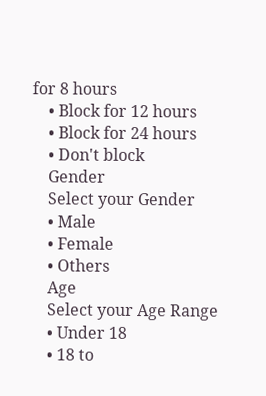for 8 hours
    • Block for 12 hours
    • Block for 24 hours
    • Don't block
    Gender
    Select your Gender
    • Male
    • Female
    • Others
    Age
    Select your Age Range
    • Under 18
    • 18 to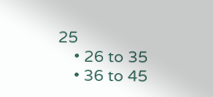25
    • 26 to 35
    • 36 to 45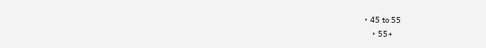• 45 to 55
    • 55+